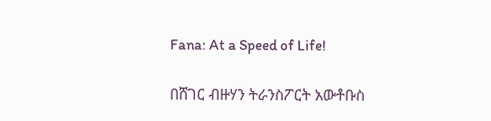Fana: At a Speed of Life!

በሸገር ብዙሃን ትራንስፖርት አውቶቡስ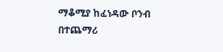ማቆሚያ ከፈነዳው ቦንብ በተጨማሪ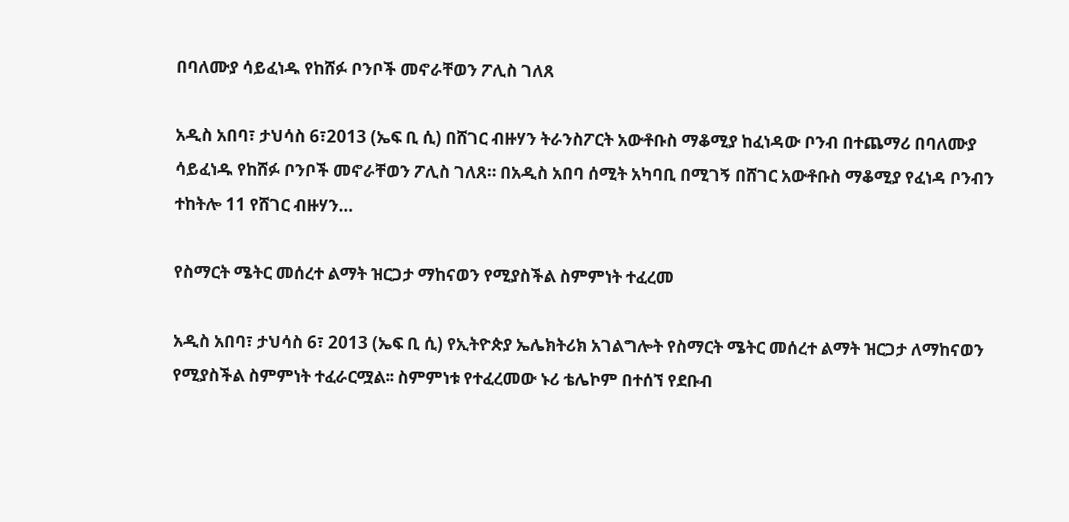በባለሙያ ሳይፈነዱ የከሸፉ ቦንቦች መኖራቸወን ፖሊስ ገለጸ

አዲስ አበባ፣ ታህሳስ 6፣2013 (ኤፍ ቢ ሲ) በሸገር ብዙሃን ትራንስፖርት አውቶቡስ ማቆሚያ ከፈነዳው ቦንብ በተጨማሪ በባለሙያ ሳይፈነዱ የከሸፉ ቦንቦች መኖራቸወን ፖሊስ ገለጸ። በአዲስ አበባ ሰሚት አካባቢ በሚገኝ በሸገር አውቶቡስ ማቆሚያ የፈነዳ ቦንብን ተከትሎ 11 የሸገር ብዙሃን…

የስማርት ሜትር መሰረተ ልማት ዝርጋታ ማከናወን የሚያስችል ስምምነት ተፈረመ

አዲስ አበባ፣ ታህሳስ 6፣ 2013 (ኤፍ ቢ ሲ) የኢትዮጵያ ኤሌክትሪክ አገልግሎት የስማርት ሜትር መሰረተ ልማት ዝርጋታ ለማከናወን የሚያስችል ስምምነት ተፈራርሟል፡፡ ስምምነቱ የተፈረመው ኑሪ ቴሌኮም በተሰኘ የደቡብ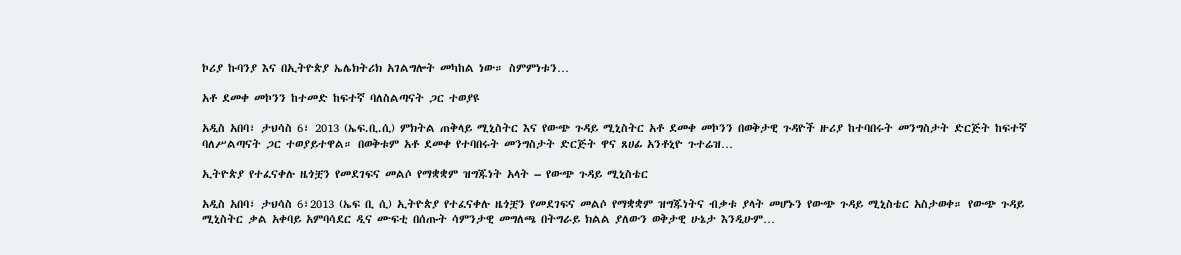ኮሪያ ኩባንያ እና በኢትዮጵያ ኤሌክትሪክ አገልግሎት መካከል ነው። ስምምነቱን…

አቶ ደመቀ መኮንን ከተመድ ከፍተኛ ባለስልጣናት ጋር ተወያዩ

አዲስ አበባ፣ ታህሳስ 6፣ 2013 (ኤፍ.ቢ.ሲ) ምክትል ጠቅላይ ሚኒስትር እና የውጭ ጉዳይ ሚኒስትር አቶ ደመቀ መኮንን በወቅታዊ ጉዳዮች ዙሪያ ከተባበሩት መንግስታት ድርጅት ከፍተኛ ባለሥልጣናት ጋር ተወያይተዋል። በወቅቱም አቶ ደመቀ የተባበሩት መንግስታት ድርጅት ዋና ጸሀፊ አንቶኒዮ ጉተሬዝ…

ኢትዮጵያ የተፈናቀሉ ዜጎቿን የመደገፍና መልሶ የማቋቋም ዝግጁነት አላት – የውጭ ጉዳይ ሚኒስቴር

አዲስ አበባ፣ ታህሳስ 6፣2013 (ኤፍ ቢ ሲ) ኢትዮጵያ የተፈናቀሉ ዜጎቿን የመደገፍና መልሶ የማቋቋም ዝግጁነትና ብቃቱ ያላት መሆኑን የውጭ ጉዳይ ሚኒስቴር አስታወቀ። የውጭ ጉዳይ ሚኒስትር ቃል አቀባይ አምባሳደር ዲና ሙፍቲ በሰጡት ሳምንታዊ መግለጫ በትግራይ ክልል ያለውን ወቅታዊ ሁኔታ እንዲሁም…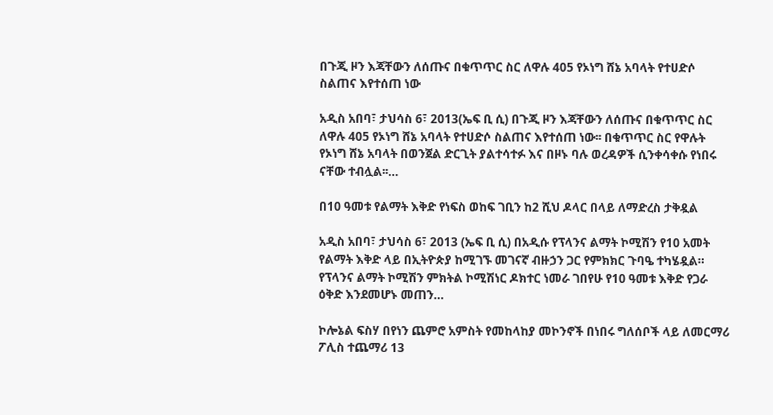በጉጂ ዞን እጃቸውን ለሰጡና በቁጥጥር ስር ለዋሉ 405 የኦነግ ሸኔ አባላት የተሀድሶ ስልጠና እየተሰጠ ነው

አዲስ አበባ፣ ታህሳስ 6፣ 2013(ኤፍ ቢ ሲ) በጉጂ ዞን እጃቸውን ለሰጡና በቁጥጥር ስር ለዋሉ 405 የኦነግ ሸኔ አባላት የተሀድሶ ስልጠና እየተሰጠ ነው፡፡ በቁጥጥር ስር የዋሉት የኦነግ ሸኔ አባላት በወንጀል ድርጊት ያልተሳተፉ እና በዞኑ ባሉ ወረዳዎች ሲንቀሳቀሱ የነበሩ ናቸው ተብሏል፡፡…

በ10 ዓመቱ የልማት እቅድ የነፍስ ወከፍ ገቢን ከ2 ሺህ ዶላር በላይ ለማድረስ ታቅዷል

አዲስ አበባ፣ ታህሳስ 6፣ 2013 (ኤፍ ቢ ሲ) በአዲሱ የፕላንና ልማት ኮሚሽን የ10 አመት የልማት እቅድ ላይ በኢትዮጵያ ከሚገኙ መገናኛ ብዙኃን ጋር የምክክር ጉባዔ ተካሄዷል። የፕላንና ልማት ኮሚሽን ምክትል ኮሚሽነር ዶክተር ነመራ ገበየሁ የ10 ዓመቱ እቅድ የጋራ ዕቅድ እንደመሆኑ መጠን…

ኮሎኔል ፍስሃ በየነን ጨምሮ አምስት የመከላከያ መኮንኖች በነበሩ ግለሰቦች ላይ ለመርማሪ ፖሊስ ተጨማሪ 13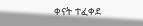ቀናት ተፈቀደ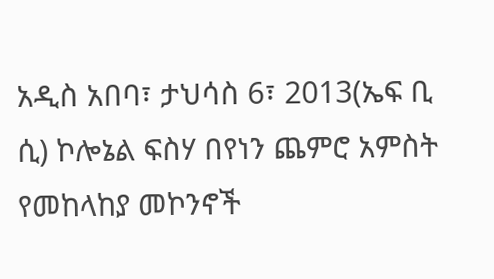አዲስ አበባ፣ ታህሳስ 6፣ 2013(ኤፍ ቢ ሲ) ኮሎኔል ፍስሃ በየነን ጨምሮ አምስት የመከላከያ መኮንኖች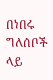በነበሩ ግለሰቦች ላይ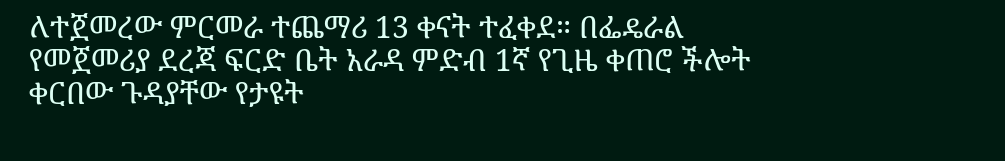ለተጀመረው ምርመራ ተጨማሪ 13 ቀናት ተፈቀደ። በፌዴራል የመጀመሪያ ደረጃ ፍርድ ቤት አራዳ ምድብ 1ኛ የጊዜ ቀጠሮ ችሎት ቀርበው ጉዳያቸው የታዩት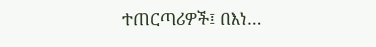ተጠርጣሪዎች፤ በእነ…